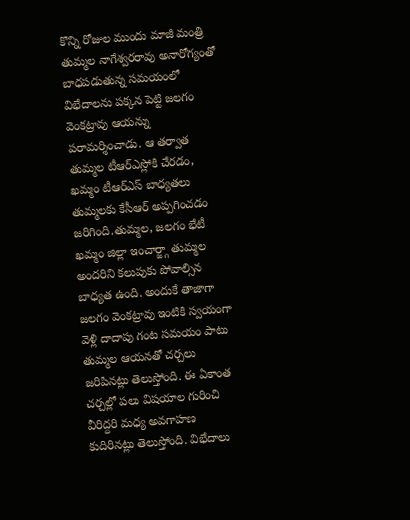కొన్ని రోజుల ముందు మాజీ మంత్రి తుమ్మల నాగేశ్వరరావు అనారోగ్యంతో బాధపడుతున్న సమయంలో విభేదాలను పక్కన పెట్టి జలగం వెంకట్రావు ఆయన్ను పరామర్శించాడు. ఆ తర్వాత తుమ్మల టీఆర్ఎస్లోకి చేరడం, ఖమ్మం టీఆర్ఎస్ బాధ్యతలు తుమ్మలకు కేసీఆర్ అప్పగించడం జరిగింది.తుమ్మల, జలగం భేటీ
ఖమ్మం జిల్లా ఇంచార్జ్గా తుమ్మల అందరిని కలుపుకు పోవాల్సిన బాధ్యత ఉంది. అందుకే తాజాగా జలగం వెంకట్రావు ఇంటికి స్వయంగా వెళ్లి దాదాపు గంట సమయం పాటు తుమ్మల ఆయనతో చర్చలు జరిపినట్లు తెలుస్తోంది. ఈ ఏకాంత చర్చల్లో పలు విషయాల గురించి వీరిద్దరి మధ్య అవగాహణ కుదిరినట్లు తెలుస్తోంది. విభేదాలు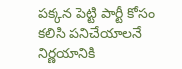పక్కన పెట్టి పార్టీ కోసం కలిసి పనిచేయాలనే నిర్ణయానికి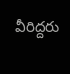వీరిద్దరు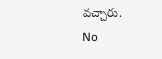వచ్చారు.
No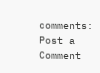comments:
Post a Comment